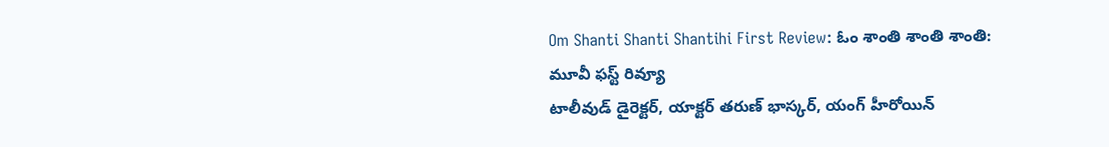Om Shanti Shanti Shantihi First Review: ఓం శాంతి శాంతి శాంతి: మూవీ ఫస్ట్ రివ్యూ
టాలీవుడ్ డైరెక్టర్, యాక్టర్ తరుణ్ భాస్కర్, యంగ్ హీరోయిన్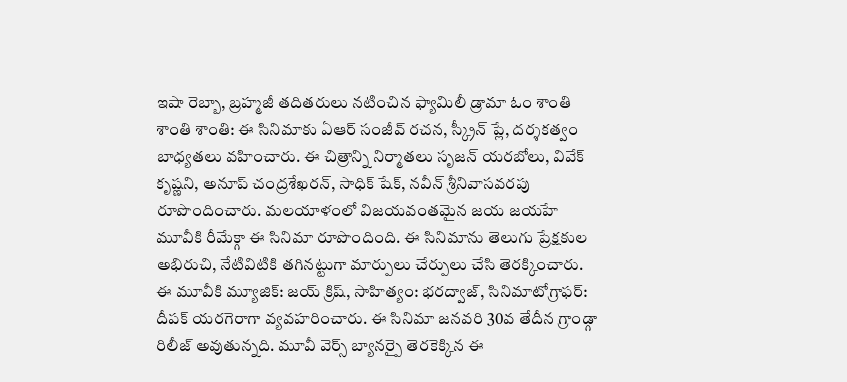ఇషా రెబ్బా, బ్రహ్మజీ తదితరులు నటించిన ఫ్యామిలీ డ్రామా ఓం శాంతి శాంతి శాంతి: ఈ సినిమాకు ఏఆర్ సంజీవ్ రచన, స్క్రీన్ ప్లే, దర్శకత్వం బాధ్యతలు వహించారు. ఈ చిత్రాన్ని నిర్మాతలు సృజన్ యరబోలు, వివేక్ కృష్ణని, అనూప్ చంద్రశేఖరన్, సాధిక్ షేక్, నవీన్ శ్రీనివాసవరపు రూపొందించారు. మలయాళంలో విజయవంతమైన జయ జయహే మూవీకి రీమేక్గా ఈ సినిమా రూపొందింది. ఈ సినిమాను తెలుగు ప్రేక్షకుల అభిరుచి, నేటివిటికి తగినట్టుగా మార్పులు చేర్పులు చేసి తెరక్కించారు.
ఈ మూవీకి మ్యూజిక్: జయ్ క్రిష్, సాహిత్యం: భరద్వాజ్, సినిమాటోగ్రాఫర్: దీపక్ యరగెరాగా వ్యవహరించారు. ఈ సినిమా జనవరి 30వ తేదీన గ్రాండ్గా రిలీజ్ అవుతున్నది. మూవీ వెర్స్ బ్యానర్పై తెరకెక్కిన ఈ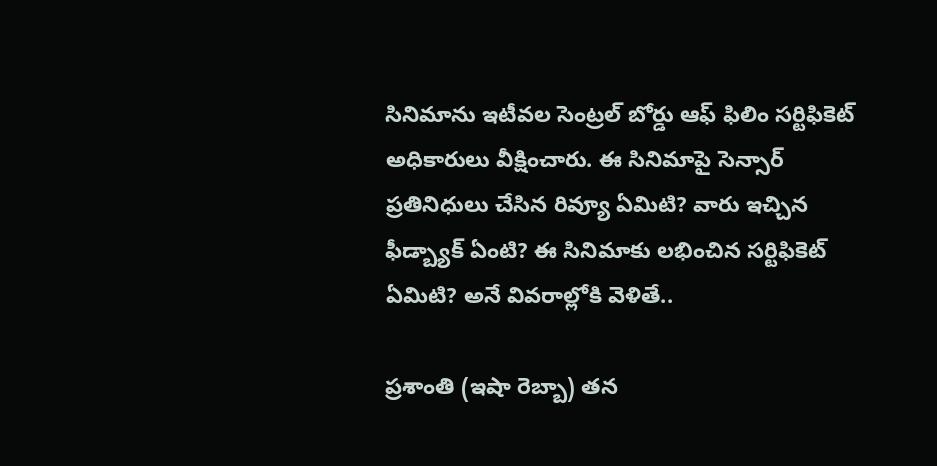సినిమాను ఇటీవల సెంట్రల్ బోర్డు ఆఫ్ ఫిలిం సర్టిఫికెట్ అధికారులు వీక్షించారు. ఈ సినిమాపై సెన్సార్ ప్రతినిధులు చేసిన రివ్యూ ఏమిటి? వారు ఇచ్చిన ఫీడ్బ్యాక్ ఏంటి? ఈ సినిమాకు లభించిన సర్టిఫికెట్ ఏమిటి? అనే వివరాల్లోకి వెళితే..

ప్రశాంతి (ఇషా రెబ్బా) తన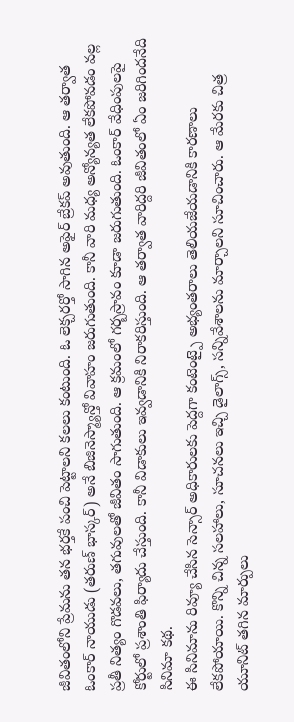జీవితంలోని ప్రేమను తన భర్తకే పంచి పెట్టాలని కలలు కంటుంది. ఓ లెక్చరర్తో సాగిన అఫైర్ బ్రేకప్ అవుతుంది. ఆ తర్వాత ఓంకార్ నాయుడు (తరుణ్ భాస్కర్) అనే బిజినెస్మ్యాన్తో వివాహం జరుగుతుంది. కానీ వారి మధ్య అన్యోన్యత లేకపోవడం వల్ల ప్రతీ నిత్యం గొడవలు, తగువులతో జీవితం సాగుతుంది. ఆ క్రమంలో గర్బస్రావం కూడా జరుగుతుంది. ఓంకార్ వేధింపులపై కోర్టులో ప్రశాంతి ఫిర్యాదు చేస్తుంది. కానీ విడాకులు ఇవ్వడానికి నిరాకరిస్తుంది. ఆ తర్వాత వారిద్దరి జీవితంలో ఏం జరిగిందనేది సినిమా కథ.
ఈ సినిమాను రివ్యూ చేసిన సెన్సార్ అధికారులకు పెద్దగా కంటెంట్పై అభ్యంతరాలు తెలియజేయడానికి కారణాలు లేకపోయాయి. కొన్ని చిన్న సలహాలు, సూచనలు ఇచ్చి డైలాగ్స్, సన్నివేశాలను మార్చాలని సూచించారు. ఆ మేరకు చిత్ర యూనిట్ తగిన మార్పులు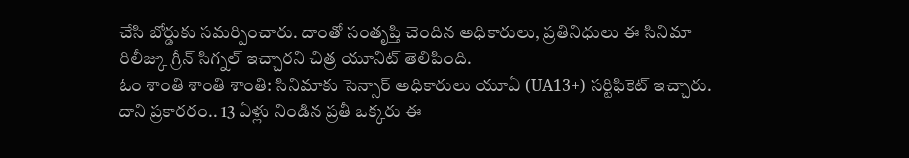చేసి బోర్డుకు సమర్పించారు. దాంతో సంతృప్తి చెందిన అధికారులు, ప్రతినిధులు ఈ సినిమా రిలీజ్కు గ్రీన్ సిగ్నల్ ఇచ్చారని చిత్ర యూనిట్ తెలిపింది.
ఓం శాంతి శాంతి శాంతి: సినిమాకు సెన్సార్ అధికారులు యూఏ (UA13+) సర్టిఫికెట్ ఇచ్చారు. దాని ప్రకారరం.. 13 ఏళ్లు నిండిన ప్రతీ ఒక్కరు ఈ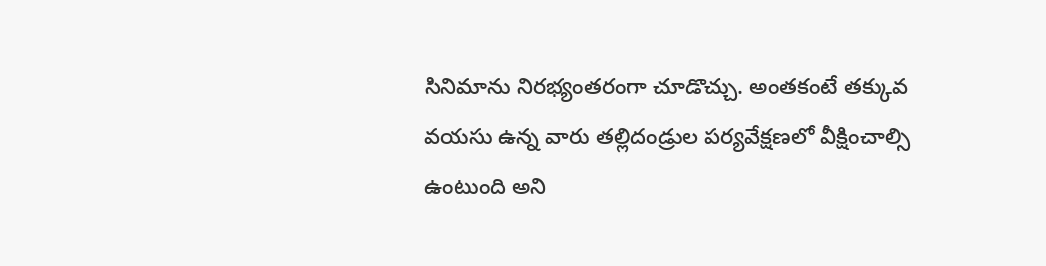సినిమాను నిరభ్యంతరంగా చూడొచ్చు. అంతకంటే తక్కువ వయసు ఉన్న వారు తల్లిదండ్రుల పర్యవేక్షణలో వీక్షించాల్సి ఉంటుంది అని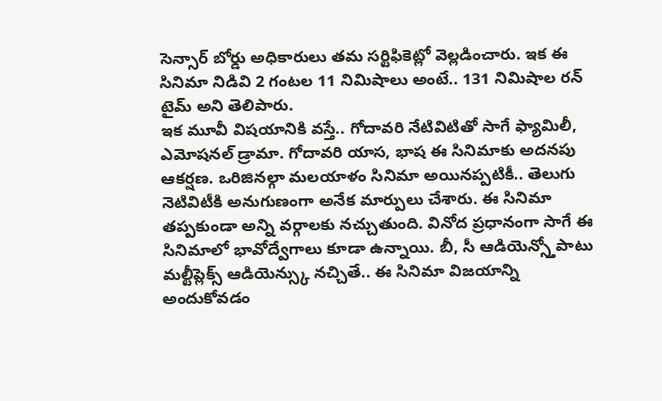సెన్సార్ బోర్డు అధికారులు తమ సర్టిఫికెట్లో వెల్లడించారు. ఇక ఈ సినిమా నిడివి 2 గంటల 11 నిమిషాలు అంటే.. 131 నిమిషాల రన్ టైమ్ అని తెలిపారు.
ఇక మూవీ విషయానికి వస్తే.. గోదావరి నేటివిటితో సాగే ఫ్యామిలీ, ఎమోషనల్ డ్రామా. గోదావరి యాస, భాష ఈ సినిమాకు అదనపు ఆకర్షణ. ఒరిజినల్గా మలయాళం సినిమా అయినప్పటికీ.. తెలుగు నెటివిటీకి అనుగుణంగా అనేక మార్పులు చేశారు. ఈ సినిమా తప్పకుండా అన్ని వర్గాలకు నచ్చుతుంది. వినోద ప్రధానంగా సాగే ఈ సినిమాలో భావోద్వేగాలు కూడా ఉన్నాయి. బీ, సీ ఆడియెన్స్తోపాటు మల్టీప్లెక్స్ ఆడియెన్స్కు నచ్చితే.. ఈ సినిమా విజయాన్ని అందుకోవడం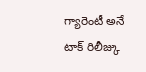గ్యారెంటీ అనే టాక్ రిలీజ్కు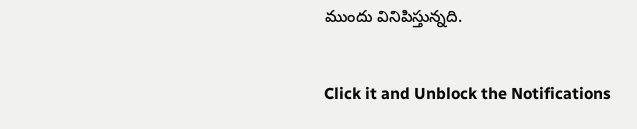ముందు వినిపిస్తున్నది.


Click it and Unblock the Notifications